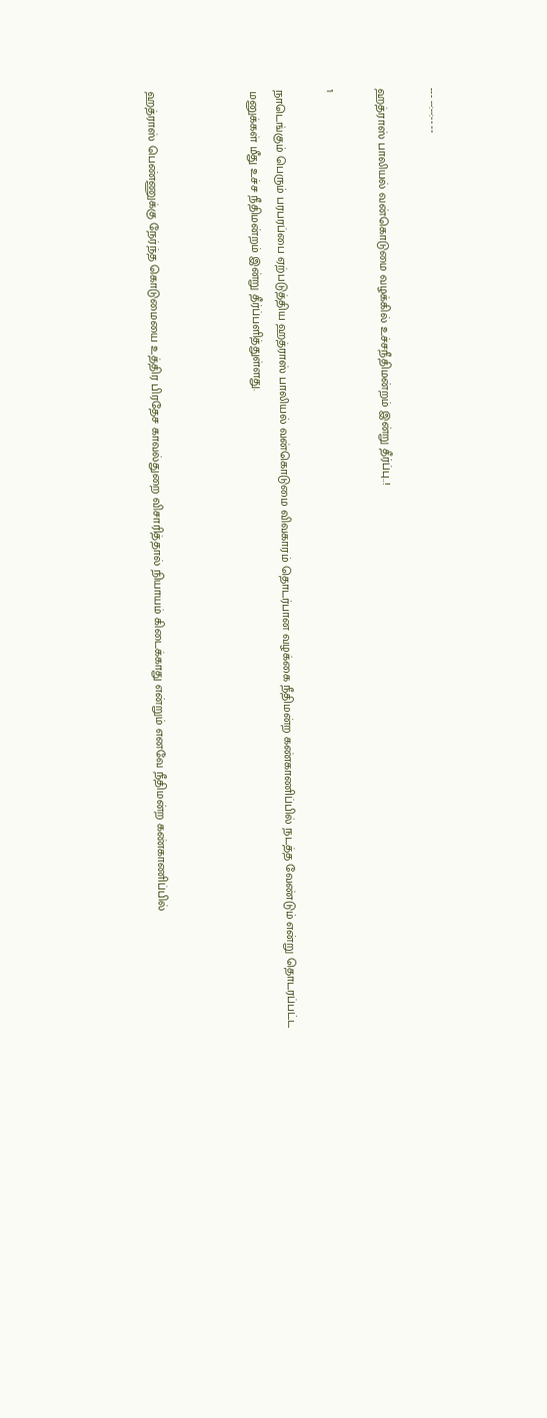--- --:--:-- --

ஹத்ராஸ் பாலியல் வன்கொடுமை வழக்கில் உச்சநீதிமன்றம் இன்று தீர்ப்பு..!

1

நாடெங்கும் பெரும் பரபரப்பை ஏற்படுத்திய ஹத்ராஸ் பாலியல் வன்கொடுமை விவகாரம் தொடர்பான வழக்கை நீதிமன்ற கண்காணிப்பில் நடத்த வேண்டும் என்று தொடரப்பட்ட மனுக்கள் மீது உச்ச நீதிமன்றம் இன்று தீர்ப்பளித்துள்ளது.



ஹத்ராஸ் பெண்ணுக்கு நேர்ந்த கொடுமையை உத்திர பிரதேச காவல்துறை விசாரித்தால் நியாயம் கிடைக்காது என்றும் எனவே நீதிமன்ற கண்காணிப்பில்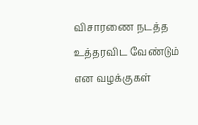விசாரணை நடத்த உத்தரவிட வேண்டும் என வழக்குகள்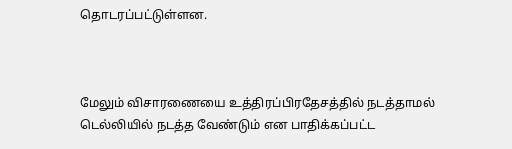தொடரப்பட்டுள்ளன.



மேலும் விசாரணையை உத்திரப்பிரதேசத்தில் நடத்தாமல் டெல்லியில் நடத்த வேண்டும் என பாதிக்கப்பட்ட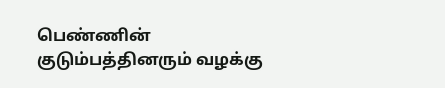பெண்ணின் குடும்பத்தினரும் வழக்கு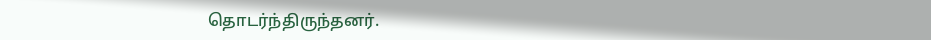தொடர்ந்திருந்தனர்.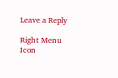Leave a Reply

Right Menu Icon